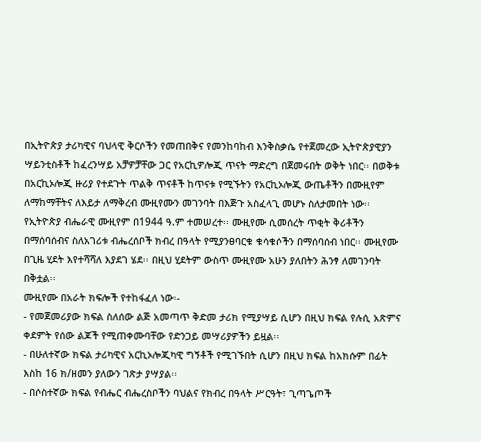በኢትዮጵያ ታሪካዊና ባህላዊ ቅርሶችን የመጠበቅና የመንከባከብ እንቅስቃሴ የተጀመረው ኢትዮጵያዊያን ሣይንቲስቶች ከፈረንሣይ አቻዎቻቸው ጋር የአርኪዎሎጂ ጥናት ማድረግ በጀመሩበት ወቅት ነበር፡፡ በወቅቱ በአርኪኦሎጂ ዙሪያ የተደጉት ጥልቅ ጥናቶች ከጥናቱ የሚኙትን የአርኪኦሎጂ ውጤቶችን በሙዚየም ለማከማቸትና ለእይታ ለማቅረብ ሙዚየሙን መገንባት በእጅጉ አስፈላጊ መሆኑ ስለታመበት ነው፡፡
የኢትዮጵያ ብሔራዊ ሙዚየም በ1944 ዓ.ም ተመሠረተ፡፡ ሙዚየሙ ሲመሰረት ጥቂት ቅሪቶችን በማሰባሰብና ስለአገሪቱ ብሔረሰቦች ክብረ በዓላት የሚያንፀባርቁ ቁሳቁሶችን በማሰባሰብ ነበር፡፡ ሙዚየሙ በጊዜ ሂደት እየተሻሻለ እያደገ ሄደ፡፡ በዚህ ሂደትም ውስጥ ሙዚየሙ አሁን ያለበትን ሕንፃ ለመገንባት በቅቷል፡፡
ሙዚየሙ በአራት ክፍሎች የተከፋፈለ ነው፡-
- የመጀመሪያው ክፍል ስለሰው ልጅ አመጣጥ ቅድመ ታሪክ የሚያሣይ ሲሆን በዚህ ክፍል የሉሲ አጽምና ቀደምት የሰው ልጆች የሚጠቀሙባቸው የድንጋይ መሣሪያዎችን ይዟል፡፡
- በሁለተኛው ክፍል ታሪካዊና አርኪኦሎጂካዊ ግኝቶች የሚገኙበት ሲሆን በዚህ ክፍል ከአክሱም በፊት እስከ 16 ክ/ዘመን ያለውን ገጽታ ያሣያል፡፡
- በሶስተኛው ክፍል የብሔር ብሔረስቦችን ባህልና የክብረ በዓላት ሥርዓት፣ ጊጣጌጦች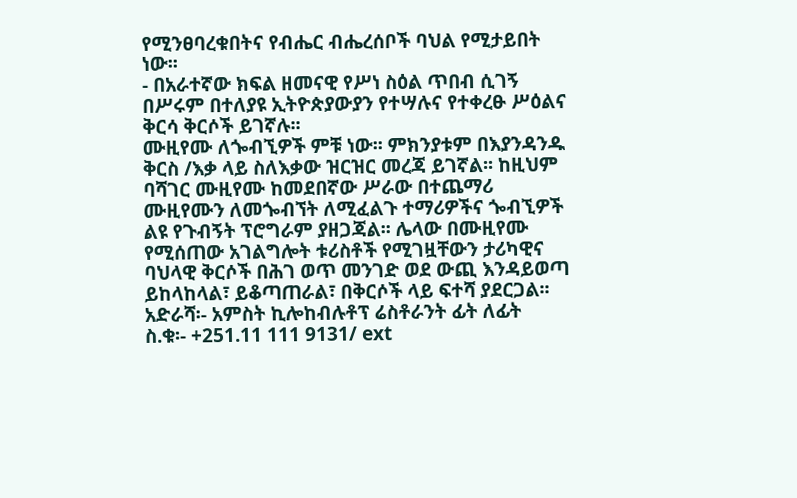የሚንፀባረቁበትና የብሔር ብሔረሰቦች ባህል የሚታይበት ነው፡፡
- በአራተኛው ክፍል ዘመናዊ የሥነ ስዕል ጥበብ ሲገኝ በሥሩም በተለያዩ ኢትዮጵያውያን የተሣሉና የተቀረፁ ሥዕልና ቅርሳ ቅርሶች ይገኛሉ፡፡
ሙዚየሙ ለጐብኚዎች ምቹ ነው፡፡ ምክንያቱም በእያንዳንዱ ቅርስ /እቃ ላይ ስለእቃው ዝርዝር መረጃ ይገኛል፡፡ ከዚህም ባሻገር ሙዚየሙ ከመደበኛው ሥራው በተጨማሪ ሙዚየሙን ለመጐብኘት ለሚፈልጉ ተማሪዎችና ጐብኚዎች ልዩ የጉብኝት ፕሮግራም ያዘጋጃል፡፡ ሌላው በሙዚየሙ የሚሰጠው አገልግሎት ቱሪስቶች የሚገዟቸውን ታሪካዊና ባህላዊ ቅርሶች በሕገ ወጥ መንገድ ወደ ውጪ እንዳይወጣ ይከላከላል፣ ይቆጣጠራል፣ በቅርሶች ላይ ፍተሻ ያደርጋል፡፡
አድራሻ፡- አምስት ኪሎከብሉቶፕ ሬስቶራንት ፊት ለፊት
ስ.ቁ፡- +251.11 111 9131/ ext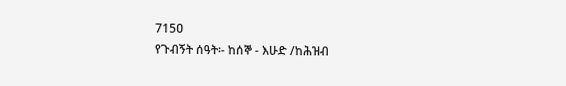715ዐ
የጉብኝት ሰዓት፡- ከሰኞ - እሁድ /ከሕዝብ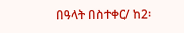በዓላት በስተቀር/ ከ2፡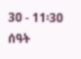3ዐ - 11፡3ዐ ሰዓት